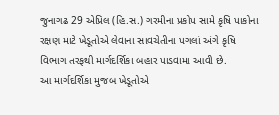જુનાગઢ 29 એપ્રિલ (હિ.સ.) ગરમીના પ્રકોપ સામે કૃષિ પાકોના રક્ષણ માટે ખેડૂતોએ લેવાના સાવચેતીના પગલાં અંગે કૃષિ વિભાગ તરફથી માર્ગદર્શિકા બહાર પાડવામા આવી છે.
આ માર્ગદર્શિકા મુજબ ખેડૂતોએ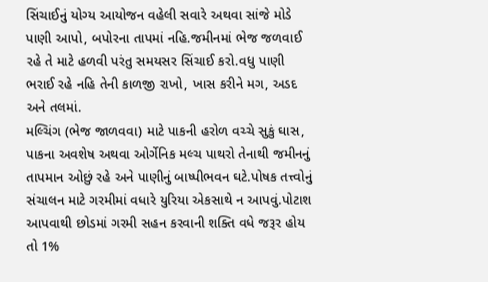સિંચાઈનું યોગ્ય આયોજન વહેલી સવારે અથવા સાંજે મોડે પાણી આપો, બપોરના તાપમાં નહિ.જમીનમાં ભેજ જળવાઈ રહે તે માટે હળવી પરંતુ સમયસર સિંચાઈ કરો.વધુ પાણી ભરાઈ રહે નહિ તેની કાળજી રાખો, ખાસ કરીને મગ, અડદ અને તલમાં.
મલ્ચિંગ (ભેજ જાળવવા) માટે પાકની હરોળ વચ્ચે સુકું ઘાસ, પાકના અવશેષ અથવા ઓર્ગેનિક મલ્ચ પાથરો તેનાથી જમીનનું તાપમાન ઓછું રહે અને પાણીનું બાષ્પીભવન ઘટે.પોષક તત્ત્વોનું સંચાલન માટે ગરમીમાં વધારે યુરિયા એકસાથે ન આપવું.પોટાશ આપવાથી છોડમાં ગરમી સહન કરવાની શક્તિ વધે જરૂર હોય તો 1%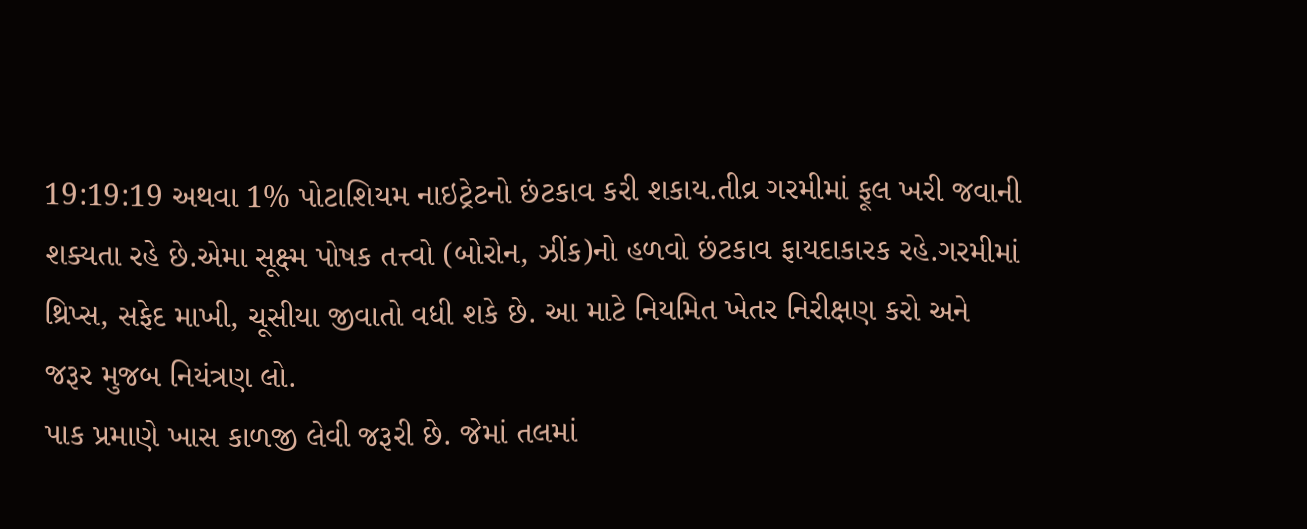19:19:19 અથવા 1% પોટાશિયમ નાઇટ્રેટનો છંટકાવ કરી શકાય.તીવ્ર ગરમીમાં ફૂલ ખરી જવાની શક્યતા રહે છે.એમા સૂક્ષ્મ પોષક તત્ત્વો (બોરોન, ઝીંક)નો હળવો છંટકાવ ફાયદાકારક રહે.ગરમીમાં થ્રિપ્સ, સફેદ માખી, ચૂસીયા જીવાતો વધી શકે છે. આ માટે નિયમિત ખેતર નિરીક્ષણ કરો અને જરૂર મુજબ નિયંત્રણ લો.
પાક પ્રમાણે ખાસ કાળજી લેવી જરૂરી છે. જેમાં તલમાં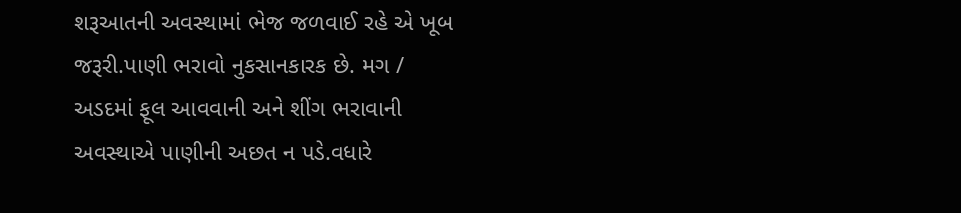શરૂઆતની અવસ્થામાં ભેજ જળવાઈ રહે એ ખૂબ જરૂરી.પાણી ભરાવો નુકસાનકારક છે. મગ / અડદમાં ફૂલ આવવાની અને શીંગ ભરાવાની અવસ્થાએ પાણીની અછત ન પડે.વધારે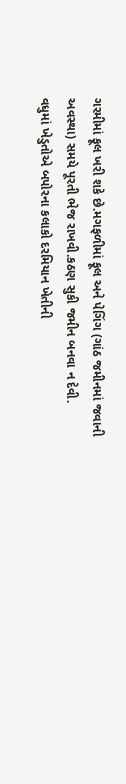ગરમીમાં ફૂલ ખરી શકે છે.મગફળીમાં ફૂલ અને પેગિંગ (ગાંઠ જમીનમાં જવાની અવસ્થા) સમયે પૂરતી ભેજ રાખવી.કઠણ સુકી જમીન બનવા ન દેવી.
વધુમાં ખેડુતોએ બપોરના કલાકો દરમિયાન ખેતીની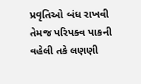પ્રવૃતિઓ બંધ રાખવી તેમજ પરિપક્વ પાકની વહેલી તકે લણણી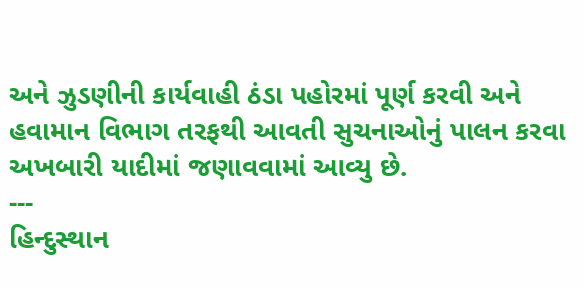અને ઝુડણીની કાર્યવાહી ઠંડા પહોરમાં પૂર્ણ કરવી અને હવામાન વિભાગ તરફથી આવતી સુચનાઓનું પાલન કરવા અખબારી યાદીમાં જણાવવામાં આવ્યુ છે.
---
હિન્દુસ્થાન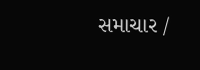સમાચાર /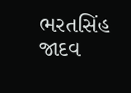ભરતસિંહ જાદવ